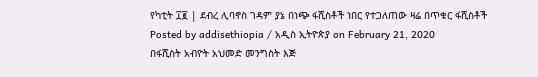የካቲት ፲፪ | ደብረ ሊባኖስ ገዳም ያኔ በነጭ ፋሺስቶች ነበር የተጋለጠው ዛሬ በጥቁር ፋሺስቶች
Posted by addisethiopia / አዲስ ኢትዮጵያ on February 21, 2020
በፋሺስት አብዮት አህመድ መንግስት እጅ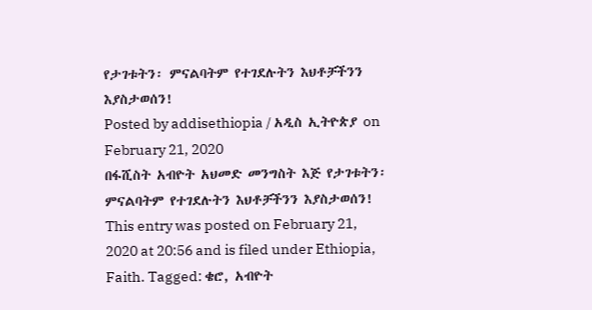የታገቱትን፡ ምናልባትም የተገደሉትን እህቶቻችንን እያስታወሰን!
Posted by addisethiopia / አዲስ ኢትዮጵያ on February 21, 2020
በፋሺስት አብዮት አህመድ መንግስት እጅ የታገቱትን፡ ምናልባትም የተገደሉትን እህቶቻችንን እያስታወሰን!
This entry was posted on February 21, 2020 at 20:56 and is filed under Ethiopia, Faith. Tagged: ቄሮ, አብዮት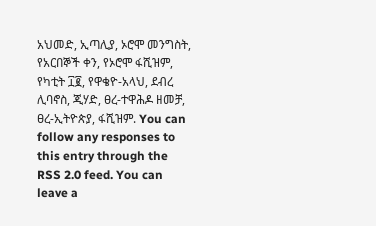አህመድ, ኢጣሊያ, ኦሮሞ መንግስት, የአርበኞች ቀን, የኦሮሞ ፋሺዝም, የካቲት ፲፪, የዋቄዮ-አላህ, ደብረ ሊባኖስ, ጂሃድ, ፀረ-ተዋሕዶ ዘመቻ, ፀረ-ኢትዮጵያ, ፋሺዝም. You can follow any responses to this entry through the RSS 2.0 feed. You can leave a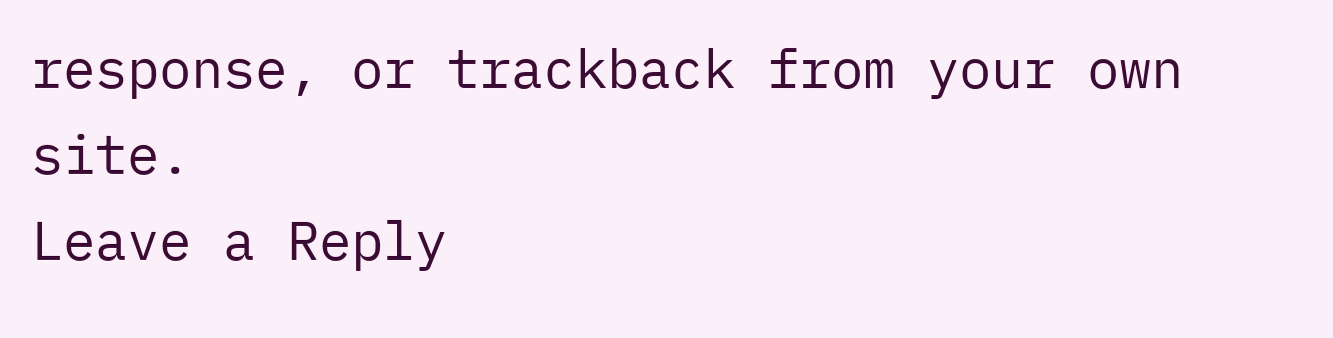response, or trackback from your own site.
Leave a Reply